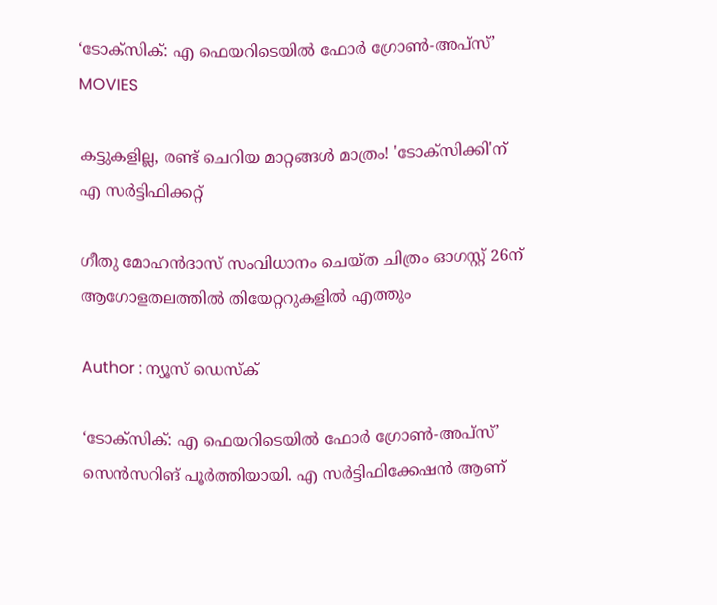‘ടോക്സിക്: എ ഫെയറിടെയിൽ ഫോർ ഗ്രോൺ-അപ്‌സ്’
MOVIES

കട്ടുകളില്ല, രണ്ട് ചെറിയ മാറ്റങ്ങൾ മാത്രം! 'ടോക്സിക്കി'ന് എ സർട്ടിഫിക്കറ്റ്

ഗീതു മോഹൻദാസ് സംവിധാനം ചെയ്ത ചിത്രം ഓഗസ്റ്റ് 26ന് ആഗോളതലത്തിൽ തിയേറ്ററുകളിൽ എത്തും

Author : ന്യൂസ് ഡെസ്ക്

‘ടോക്സിക്: എ ഫെയറിടെയിൽ ഫോർ ഗ്രോൺ-അപ്‌സ്’ സെൻസറിങ് പൂർത്തിയായി. എ സർട്ടിഫിക്കേഷൻ ആണ്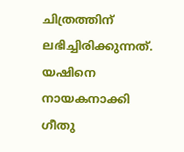ചിത്രത്തിന് ലഭിച്ചിരിക്കുന്നത്. യഷിനെ നായകനാക്കി ഗീതു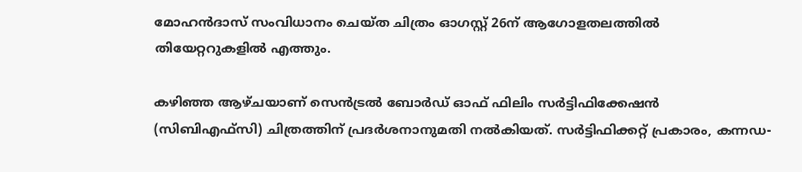മോഹൻദാസ് സംവിധാനം ചെയ്ത ചിത്രം ഓഗസ്റ്റ് 26ന് ആഗോളതലത്തിൽ തിയേറ്ററുകളിൽ എത്തും.

കഴിഞ്ഞ ആഴ്ചയാണ് സെൻട്രൽ ബോർഡ് ഓഫ് ഫിലിം സർട്ടിഫിക്കേഷൻ (സിബിഎഫ്‌സി) ചിത്രത്തിന് പ്രദർശനാനുമതി നൽകിയത്. സർട്ടിഫിക്കറ്റ് പ്രകാരം, കന്നഡ-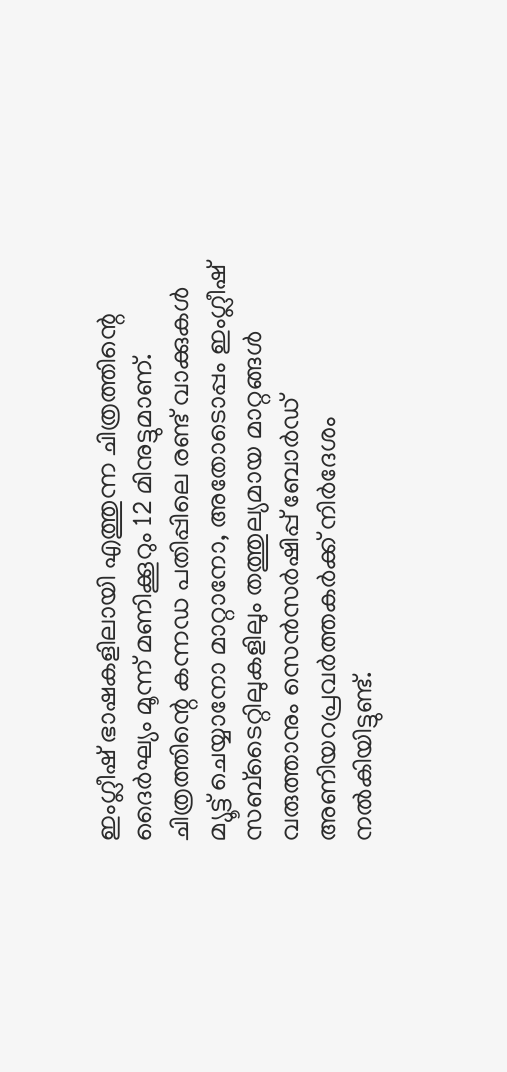ഇംഗ്ലീഷ് ഭാഷകളിലായി എത്തുന്ന ചിത്രത്തിന്റെ ദൈർഘ്യം മൂന്ന് മണിക്കൂറും 12 മിനുട്ടുമാണ്. ചിത്രത്തിന്റെ കന്നഡ പതിപ്പിലെ രണ്ട് വാക്കുകൾ മ്യൂട്ട് ചെയ്യാനോ മാറ്റാനോ, അതോടൊപ്പം ഇംഗ്ലീഷ് സബ്‌ടൈറ്റിലുകളിലും തത്തുല്യമായ മാറ്റങ്ങൾ വരുത്താനും സെൻസർഷിപ്പ് ബോർഡ് അണിയറപ്രവർത്തകർക്ക് നിർദേശം നൽകിയിട്ടുണ്ട്.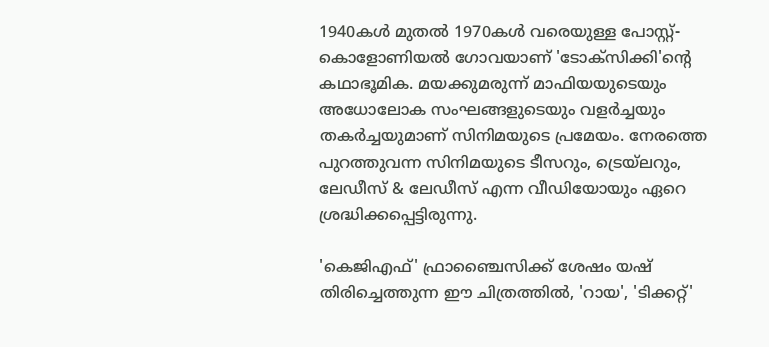1940കൾ മുതൽ 1970കൾ വരെയുള്ള പോസ്റ്റ്-കൊളോണിയൽ ഗോവയാണ് 'ടോക്സിക്കി'ന്റെ കഥാഭൂമിക. മയക്കുമരുന്ന് മാഫിയയുടെയും അധോലോക സംഘങ്ങളുടെയും വളർച്ചയും തകർച്ചയുമാണ് സിനിമയുടെ പ്രമേയം. നേരത്തെ പുറത്തുവന്ന സിനിമയുടെ ടീസറും, ട്രെയ്‌ലറും, ലേഡീസ് & ലേഡീസ് എന്ന വീഡിയോയും ഏറെ ശ്രദ്ധിക്കപ്പെട്ടിരുന്നു.

'കെജിഎഫ്' ഫ്രാഞ്ചൈസിക്ക് ശേഷം യഷ് തിരിച്ചെത്തുന്ന ഈ ചിത്രത്തിൽ, 'റായ', 'ടിക്കറ്റ്'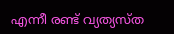എന്നീ രണ്ട് വ്യത്യസ്ത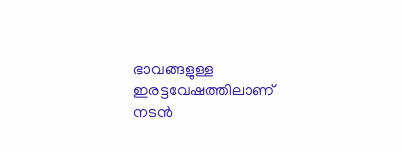ഭാവങ്ങളുള്ള ഇരട്ടവേഷത്തിലാണ് നടൻ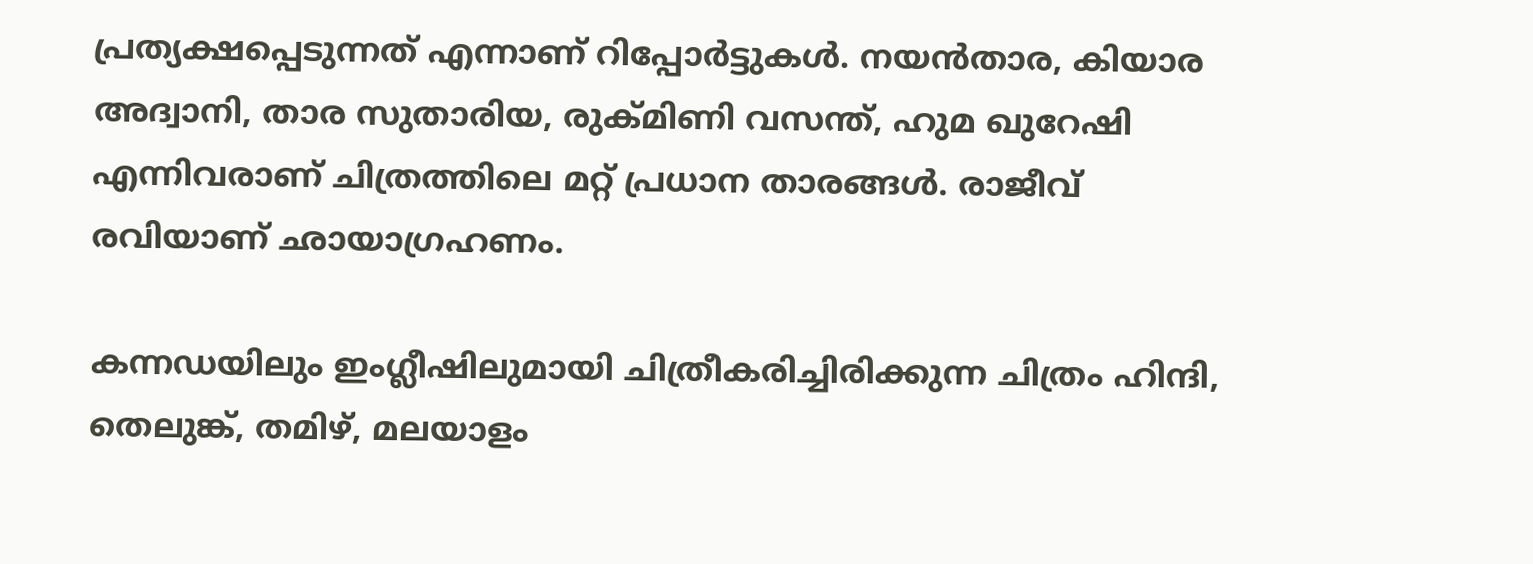പ്രത്യക്ഷപ്പെടുന്നത് എന്നാണ് റിപ്പോർട്ടുകൾ. നയൻതാര, കിയാര അദ്വാനി, താര സുതാരിയ, രുക്മിണി വസന്ത്, ഹുമ ഖുറേഷി എന്നിവരാണ് ചിത്രത്തിലെ മറ്റ് പ്രധാന താരങ്ങൾ. രാജീവ് രവിയാണ് ഛായാഗ്രഹണം.

കന്നഡയിലും ഇംഗ്ലീഷിലുമായി ചിത്രീകരിച്ചിരിക്കുന്ന ചിത്രം ഹിന്ദി, തെലുങ്ക്, തമിഴ്, മലയാളം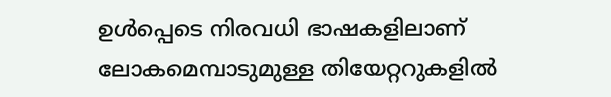ഉൾപ്പെടെ നിരവധി ഭാഷകളിലാണ് ലോകമെമ്പാടുമുള്ള തിയേറ്ററുകളിൽ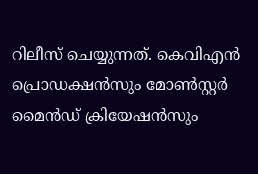റിലീസ് ചെയ്യുന്നത്. കെവിഎൻ പ്രൊഡക്ഷൻസും മോൺസ്റ്റർ മൈൻഡ് ക്രിയേഷൻസും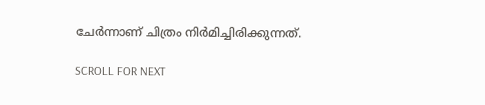ചേർന്നാണ് ചിത്രം നിർമിച്ചിരിക്കുന്നത്.

SCROLL FOR NEXT